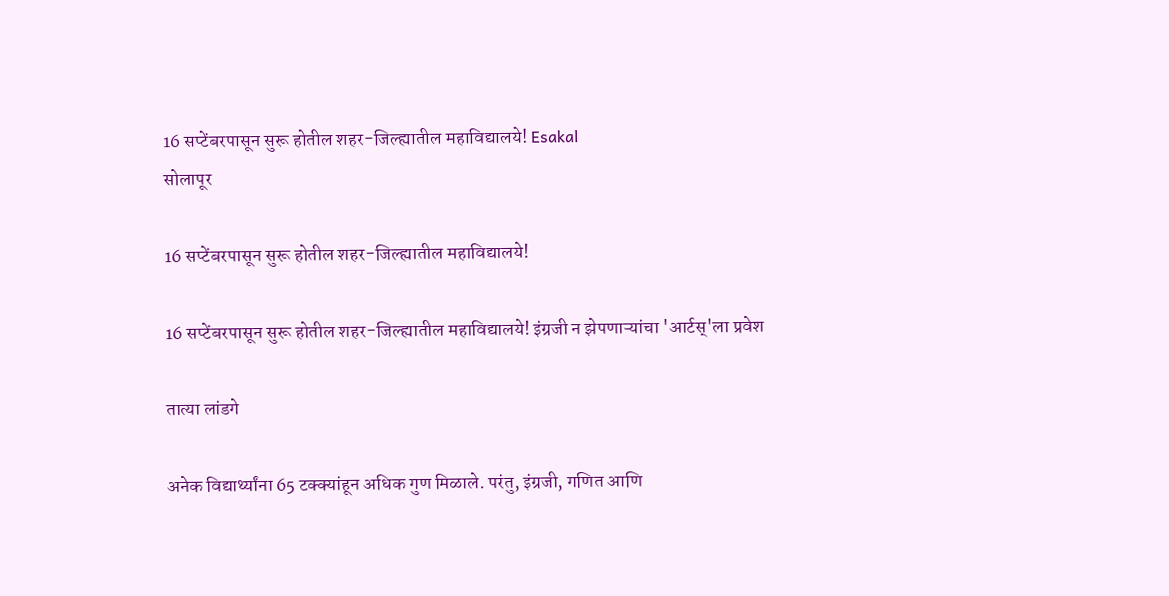16 सप्टेंबरपासून सुरू होतील शहर-जिल्ह्यातील महाविद्यालये! Esakal
सोलापूर

16 सप्टेंबरपासून सुरू होतील शहर-जिल्ह्यातील महाविद्यालये!

16 सप्टेंबरपासून सुरू होतील शहर-जिल्ह्यातील महाविद्यालये! इंग्रजी न झेपणाऱ्यांचा 'आर्टस्‌'ला प्रवेश

तात्या लांडगे

अनेक विद्यार्थ्यांना 65 टक्‍क्‍यांहून अधिक गुण मिळाले. परंतु, इंग्रजी, गणित आणि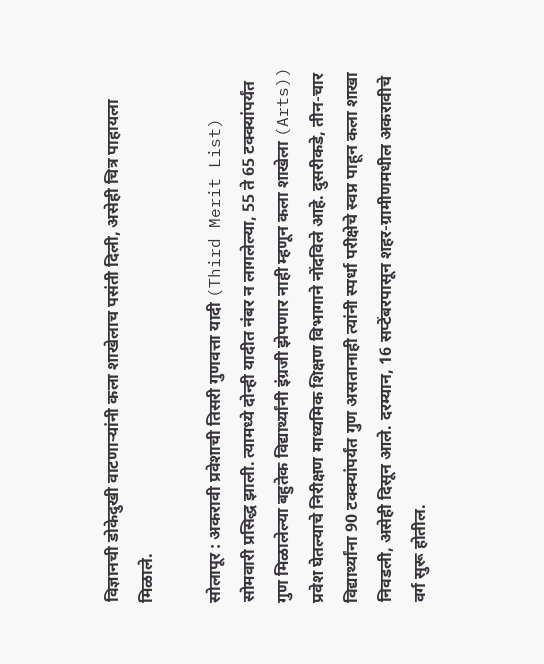विज्ञानची डोकेदुखी वाटणाऱ्यांनी कला शाखेलाच पसंती दिली, असेही चित्र पाहायला मिळाले.

सोलापूर : अकरावी प्रवेशाची तिसरी गुणवत्ता यादी (Third Merit List) सोमवारी प्रसिद्ध झाली. त्यामध्ये दोन्ही यादीत नंबर न लागलेल्या, 55 ते 65 टक्‍क्‍यांपर्यंत गुण मिळालेल्या बहुतेक विद्यार्थ्यांनी इंग्रजी झेपणार नाही म्हणून कला शाखेला (Arts)) प्रवेश घेतल्याचे निरीक्षण माध्यमिक शिक्षण विभागाने नोंदविले आहे. दुसरीकडे, तीन-चार विद्यार्थ्यांना 90 टक्‍क्‍यांपर्यंत गुण असतानाही त्यांनी स्पर्धा परीक्षेचे स्वप्न पाहून कला शाखा निवडली, असेही दिसून आले. दरम्यान, 16 सप्टेंबरपासून शहर-ग्रामीणमधील अकरावीचे वर्ग सुरू होतील.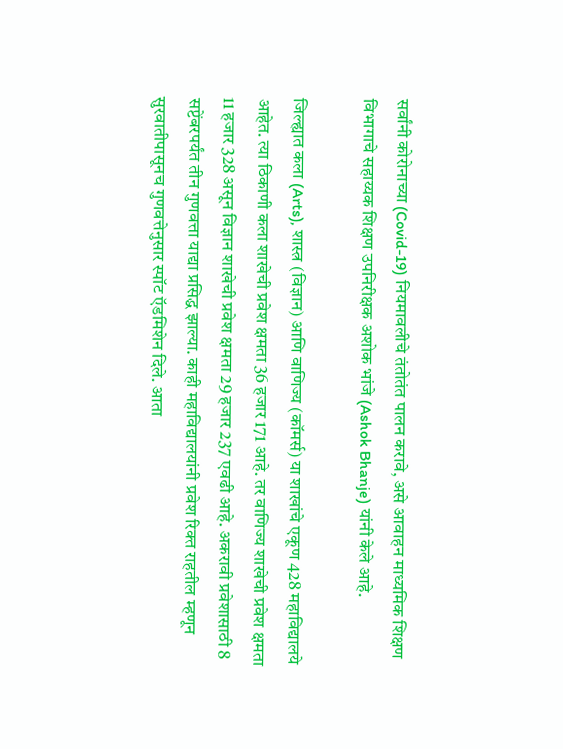सर्वांनी कोरोनाच्या (Covid-19) नियमावलीचे तंतोतंत पालन करावे, असे आवाहन माध्यमिक शिक्षण विभागाचे सहाय्यक शिक्षण उपनिरीक्षक अशोक भांजे (Ashok Bhanje) यांनी केले आहे.

जिल्ह्यात कला (Arts), शास्त्र (विज्ञान) आणि वाणिज्य (कॉमर्स) या शाखांचे एकूण 428 महाविद्यालये आहेत. त्या ठिकाणी कला शाखेची प्रवेश क्षमता 36 हजार 171 आहे. तर वाणिज्य शाखेची प्रवेश क्षमता 11 हजार 328 असून विज्ञान शाखेची प्रवेश क्षमता 29 हजार 237 एवढी आहे. अकरावी प्रवेशासाठी 8 सप्टेंबरपर्यंत तीन गुणवत्ता याद्या प्रसिद्ध झाल्या. काही महाविद्यालयांनी प्रवेश रिक्‍त राहतील म्हणून सुरवातीपासूनच गुणवत्तेनुसार स्पॉट ऍडमिशेन दिले. आता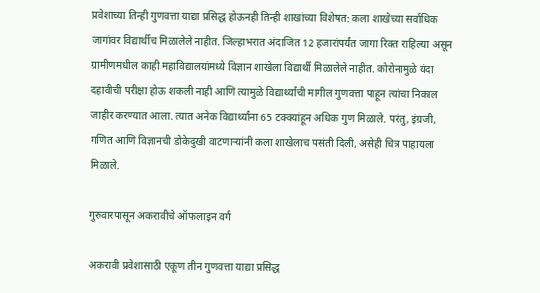प्रवेशाच्या तिन्ही गुणवत्ता याद्या प्रसिद्ध होऊनही तिन्ही शाखांच्या विशेषत: कला शाखेच्या सर्वाधिक जागांवर विद्यार्थीच मिळालेले नाहीत. जिल्हाभरात अंदाजित 12 हजारांपर्यंत जागा रिक्‍त राहिल्या असून ग्रामीणमधील काही महाविद्यालयांमध्ये विज्ञान शाखेला विद्यार्थी मिळालेले नाहीत. कोरोनामुळे यंदा दहावीची परीक्षा होऊ शकली नाही आणि त्यामुळे विद्यार्थ्यांची मागील गुणवत्ता पाहून त्यांचा निकाल जाहीर करण्यात आला. त्यात अनेक विद्यार्थ्यांना 65 टक्‍क्‍यांहून अधिक गुण मिळाले. परंतु, इंग्रजी, गणित आणि विज्ञानची डोकेदुखी वाटणाऱ्यांनी कला शाखेलाच पसंती दिली, असेही चित्र पाहायला मिळाले.

गुरुवारपासून अकरावीचे ऑफलाइन वर्ग

अकरावी प्रवेशासाठी एकूण तीन गुणवत्ता याद्या प्रसिद्ध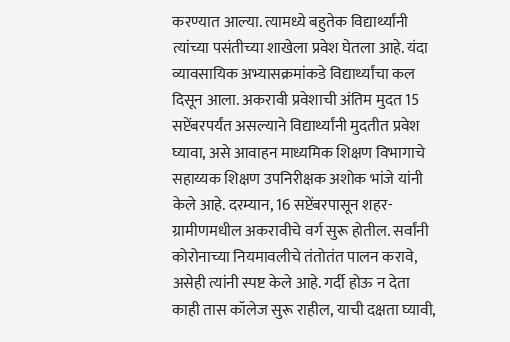करण्यात आल्या. त्यामध्ये बहुतेक विद्यार्थ्यांनी त्यांच्या पसंतीच्या शाखेला प्रवेश घेतला आहे. यंदा व्यावसायिक अभ्यासक्रमांकडे विद्यार्थ्यांचा कल दिसून आला. अकरावी प्रवेशाची अंतिम मुदत 15 सप्टेंबरपर्यंत असल्याने विद्यार्थ्यांनी मुदतीत प्रवेश घ्यावा, असे आवाहन माध्यमिक शिक्षण विभागाचे सहाय्यक शिक्षण उपनिरीक्षक अशोक भांजे यांनी केले आहे. दरम्यान, 16 सप्टेंबरपासून शहर-ग्रामीणमधील अकरावीचे वर्ग सुरू होतील. सर्वांनी कोरोनाच्या नियमावलीचे तंतोतंत पालन करावे, असेही त्यांनी स्पष्ट केले आहे. गर्दी होऊ न देता काही तास कॉलेज सुरू राहील, याची दक्षता घ्यावी,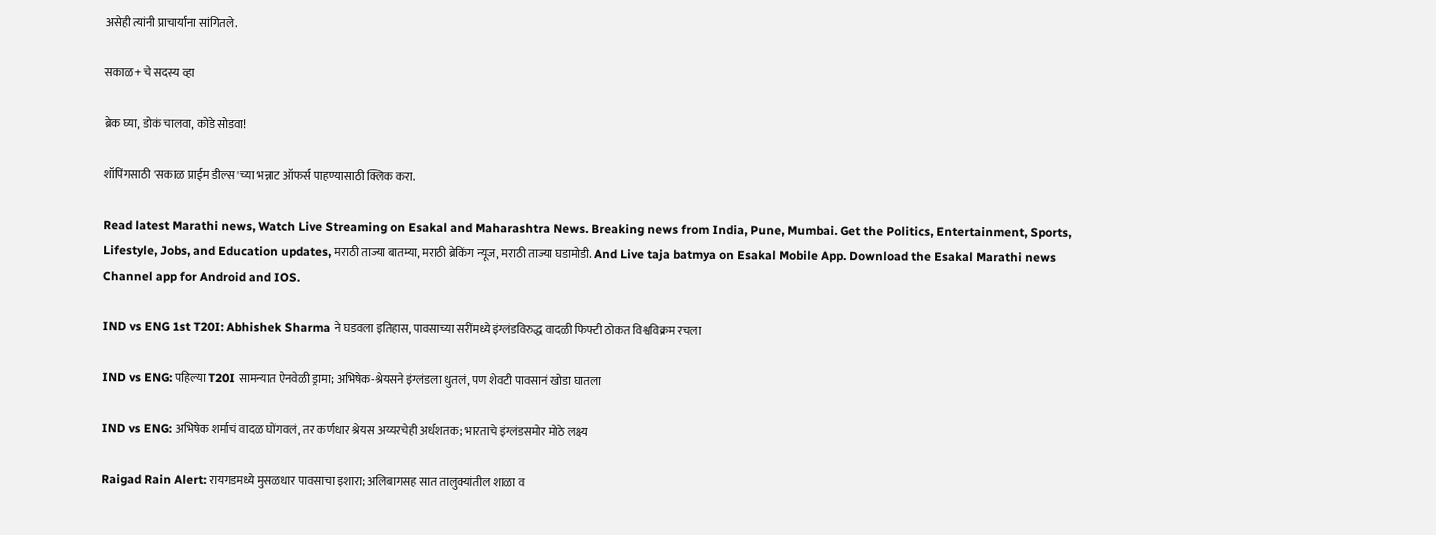असेही त्यांनी प्राचार्यांना सांगितले.

सकाळ+ चे सदस्य व्हा

ब्रेक घ्या, डोकं चालवा, कोडे सोडवा!

शॉपिंगसाठी 'सकाळ प्राईम डील्स'च्या भन्नाट ऑफर्स पाहण्यासाठी क्लिक करा.

Read latest Marathi news, Watch Live Streaming on Esakal and Maharashtra News. Breaking news from India, Pune, Mumbai. Get the Politics, Entertainment, Sports, Lifestyle, Jobs, and Education updates, मराठी ताज्या बातम्या, मराठी ब्रेकिंग न्यूज, मराठी ताज्या घडामोडी. And Live taja batmya on Esakal Mobile App. Download the Esakal Marathi news Channel app for Android and IOS.

IND vs ENG 1st T20I: Abhishek Sharma ने घडवला इतिहास, पावसाच्या सरींमध्ये इंग्लंडविरुद्ध वादळी फिफ्टी ठोकत विश्वविक्रम रचला

IND vs ENG: पहिल्या T20I सामन्यात ऐनवेळी ड्रामा; अभिषेक-श्रेयसने इंग्लंडला धुतलं, पण शेवटी पावसानं खोडा घातला

IND vs ENG: अभिषेक शर्माचं वादळ घोंगवलं, तर कर्णधार श्रेयस अय्यरचेही अर्धशतक; भारताचे इंग्लंडसमोर मोठे लक्ष्य

Raigad Rain Alert: रायगडमध्ये मुसळधार पावसाचा इशारा; अलिबागसह सात तालुक्यांतील शाळा व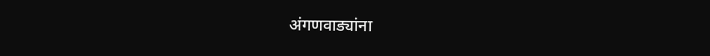अंगणवाड्यांना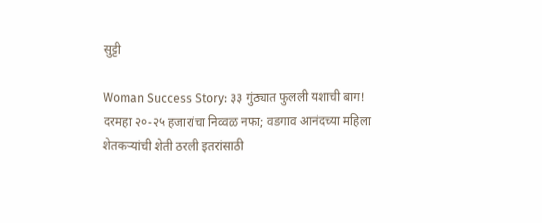सुट्टी

Woman Success Story: ३३ गुंठ्यात फुलली यशाची बाग! दरमहा २०-२५ हजारांचा निव्वळ नफा; वडगाव आनंदच्या महिला शेतकऱ्यांची शेती ठरली इतरांसाठी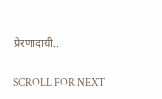प्रेरणादायी..

SCROLL FOR NEXT